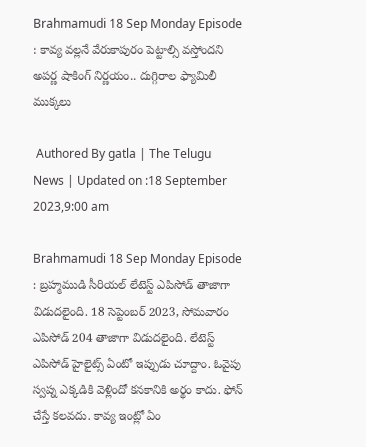Brahmamudi 18 Sep Monday Episode : కావ్య వల్లనే వేరుకాపురం పెట్టాల్సి వస్తోందని అపర్ణ షాకింగ్ నిర్ణయం.. దుగ్గిరాల ఫ్యామిలీ ముక్కలు

 Authored By gatla | The Telugu News | Updated on :18 September 2023,9:00 am

Brahmamudi 18 Sep Monday Episode : బ్రహ్మముడి సీరియల్ లేటెస్ట్ ఎపిసోడ్ తాజాగా విడుదలైంది. 18 సెప్టెంబర్ 2023, సోమవారం ఎపిసోడ్ 204 తాజాగా విడుదలైంది. లేటెస్ట్ ఎపిసోడ్ హైలైట్స్ ఏంటో ఇప్పుడు చూద్దాం. ఓవైపు స్వప్న ఎక్కడికి వెళ్లిందో కనకానికి అర్థం కాదు. ఫోన్ చేస్తే కలవదు. కావ్య ఇంట్లో ఏం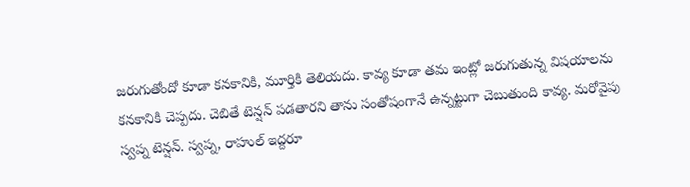జరుగుతోందో కూడా కనకానికి, మూర్తికి తెలియదు. కావ్య కూడా తమ ఇంట్లో జరుగుతున్న విషయాలను కనకానికి చెప్పదు. చెబితే టెన్షన్ పడతారని తాను సంతోషంగానే ఉన్నట్టుగా చెబుతుంది కావ్య. మరోవైపు స్వప్న టెన్షన్. స్వప్న, రాహుల్ ఇద్దరూ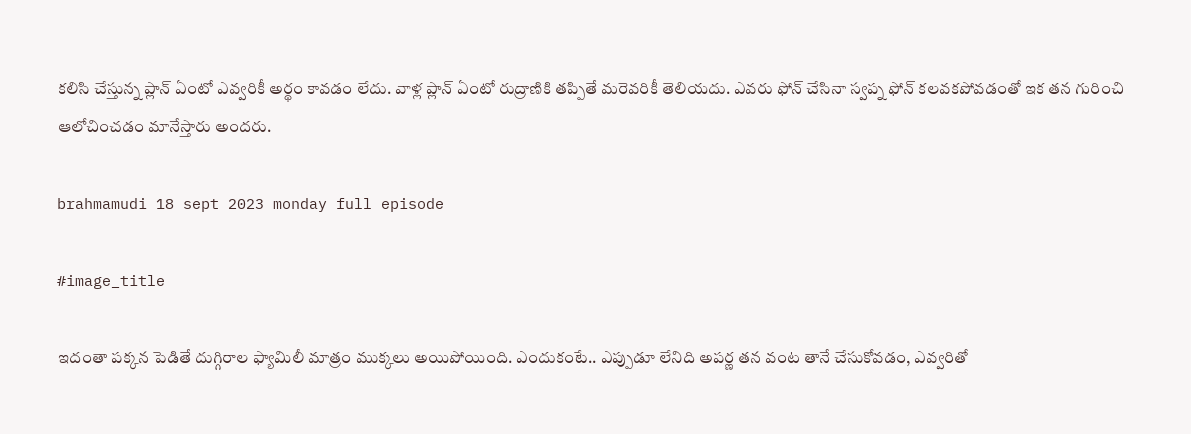కలిసి చేస్తున్న ప్లాన్ ఏంటో ఎవ్వరికీ అర్థం కావడం లేదు. వాళ్ల ప్లాన్ ఏంటో రుద్రాణికి తప్పితే మరెవరికీ తెలియదు. ఎవరు ఫోన్ చేసినా స్వప్న ఫోన్ కలవకపోవడంతో ఇక తన గురించి ఆలోచించడం మానేస్తారు అందరు.

brahmamudi 18 sept 2023 monday full episode

#image_title

ఇదంతా పక్కన పెడితే దుగ్గిరాల ఫ్యామిలీ మాత్రం ముక్కలు అయిపోయింది. ఎందుకంటే.. ఎప్పుడూ లేనిది అపర్ణ తన వంట తానే చేసుకోవడం, ఎవ్వరితో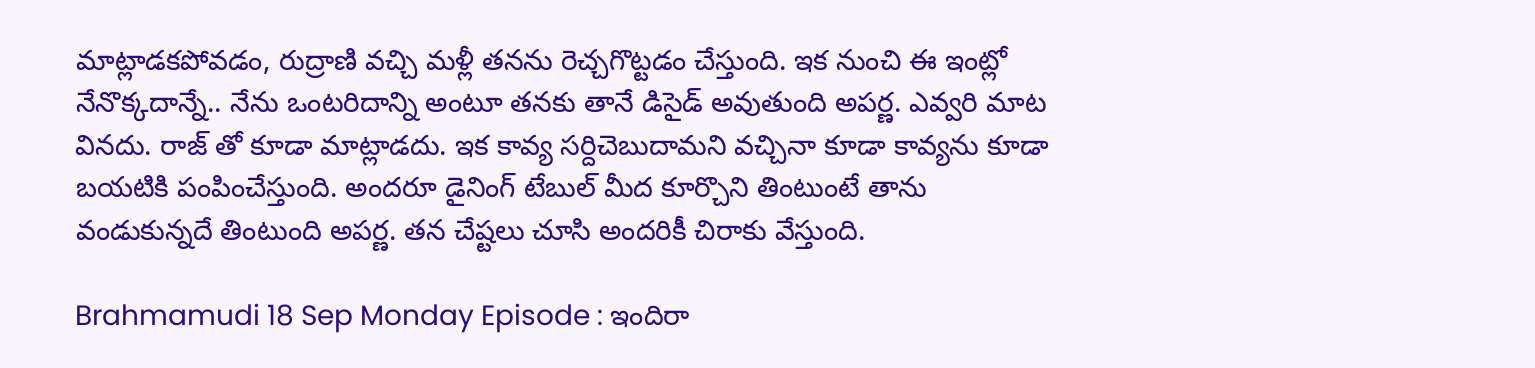మాట్లాడకపోవడం, రుద్రాణి వచ్చి మళ్లీ తనను రెచ్చగొట్టడం చేస్తుంది. ఇక నుంచి ఈ ఇంట్లో నేనొక్కదాన్నే.. నేను ఒంటరిదాన్ని అంటూ తనకు తానే డిసైడ్ అవుతుంది అపర్ణ. ఎవ్వరి మాట వినదు. రాజ్ తో కూడా మాట్లాడదు. ఇక కావ్య సర్దిచెబుదామని వచ్చినా కూడా కావ్యను కూడా బయటికి పంపించేస్తుంది. అందరూ డైనింగ్ టేబుల్ మీద కూర్చొని తింటుంటే తాను వండుకున్నదే తింటుంది అపర్ణ. తన చేష్టలు చూసి అందరికీ చిరాకు వేస్తుంది.

Brahmamudi 18 Sep Monday Episode : ఇందిరా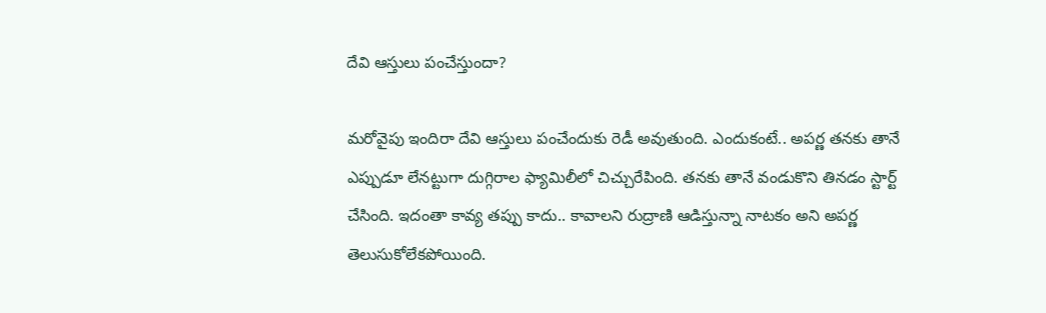దేవి ఆస్తులు పంచేస్తుందా?

మరోవైపు ఇందిరా దేవి ఆస్తులు పంచేందుకు రెడీ అవుతుంది. ఎందుకంటే.. అపర్ణ తనకు తానే ఎప్పుడూ లేనట్టుగా దుగ్గిరాల ఫ్యామిలీలో చిచ్చురేపింది. తనకు తానే వండుకొని తినడం స్టార్ట్ చేసింది. ఇదంతా కావ్య తప్పు కాదు.. కావాలని రుద్రాణి ఆడిస్తున్నా నాటకం అని అపర్ణ తెలుసుకోలేకపోయింది.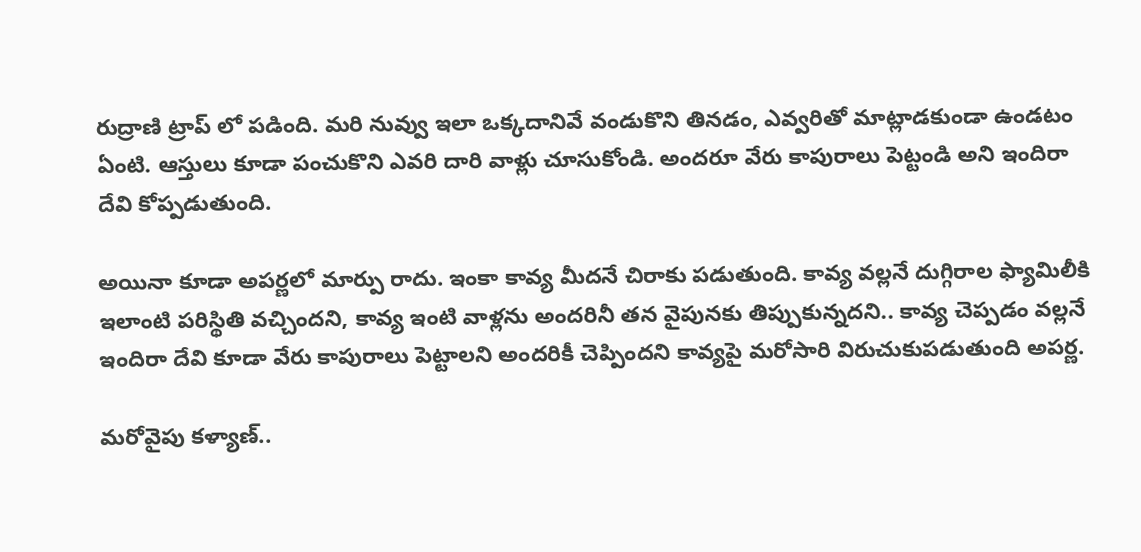రుద్రాణి ట్రాప్ లో పడింది. మరి నువ్వు ఇలా ఒక్కదానివే వండుకొని తినడం, ఎవ్వరితో మాట్లాడకుండా ఉండటం ఏంటి. ఆస్తులు కూడా పంచుకొని ఎవరి దారి వాళ్లు చూసుకోండి. అందరూ వేరు కాపురాలు పెట్టండి అని ఇందిరా దేవి కోప్పడుతుంది.

అయినా కూడా అపర్ణలో మార్పు రాదు. ఇంకా కావ్య మీదనే చిరాకు పడుతుంది. కావ్య వల్లనే దుగ్గిరాల ఫ్యామిలీకి ఇలాంటి పరిస్థితి వచ్చిందని, కావ్య ఇంటి వాళ్లను అందరినీ తన వైపునకు తిప్పుకున్నదని.. కావ్య చెప్పడం వల్లనే ఇందిరా దేవి కూడా వేరు కాపురాలు పెట్టాలని అందరికీ చెప్పిందని కావ్యపై మరోసారి విరుచుకుపడుతుంది అపర్ణ.

మరోవైపు కళ్యాణ్..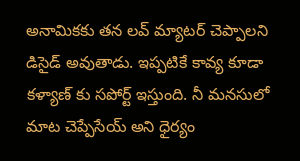అనామికకు తన లవ్ మ్యాటర్ చెప్పాలని డిసైడ్ అవుతాడు. ఇప్పటికే కావ్య కూడా కళ్యాణ్ కు సపోర్ట్ ఇస్తుంది. నీ మనసులో మాట చెప్పేసేయ్ అని ధైర్యం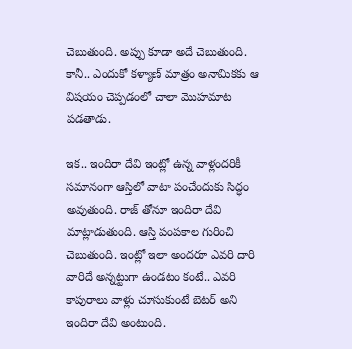చెబుతుంది. అప్పు కూడా అదే చెబుతుంది. కానీ.. ఎందుకో కళ్యాణ్ మాత్రం అనామికకు ఆ విషయం చెప్పడంలో చాలా మొహమాట పడతాడు.

ఇక.. ఇందిరా దేవి ఇంట్లో ఉన్న వాళ్లందరికీ సమానంగా ఆస్తిలో వాటా పంచేందుకు సిద్ధం అవుతుంది. రాజ్ తోనూ ఇందిరా దేవి మాట్లాడుతుంది. ఆస్తి పంపకాల గురించి చెబుతుంది. ఇంట్లో ఇలా అందరూ ఎవరి దారి వారిదే అన్నట్టుగా ఉండటం కంటే.. ఎవరి కాపురాలు వాళ్లు చూసుకుంటే బెటర్ అని ఇందిరా దేవి అంటుంది.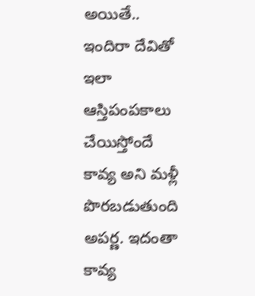అయితే.. ఇందిరా దేవితో ఇలా ఆస్తిపంపకాలు చేయిస్తోందే కావ్య అని మళ్లీ పొరబడుతుంది అపర్ణ. ఇదంతా కావ్య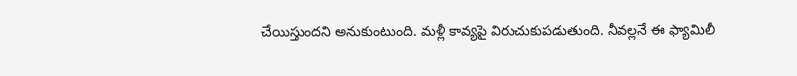చేయిస్తుందని అనుకుంటుంది. మళ్లీ కావ్యపై విరుచుకుపడుతుంది. నీవల్లనే ఈ ఫ్యామిలీ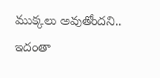ముక్కలు అవుతోందని.. ఇదంతా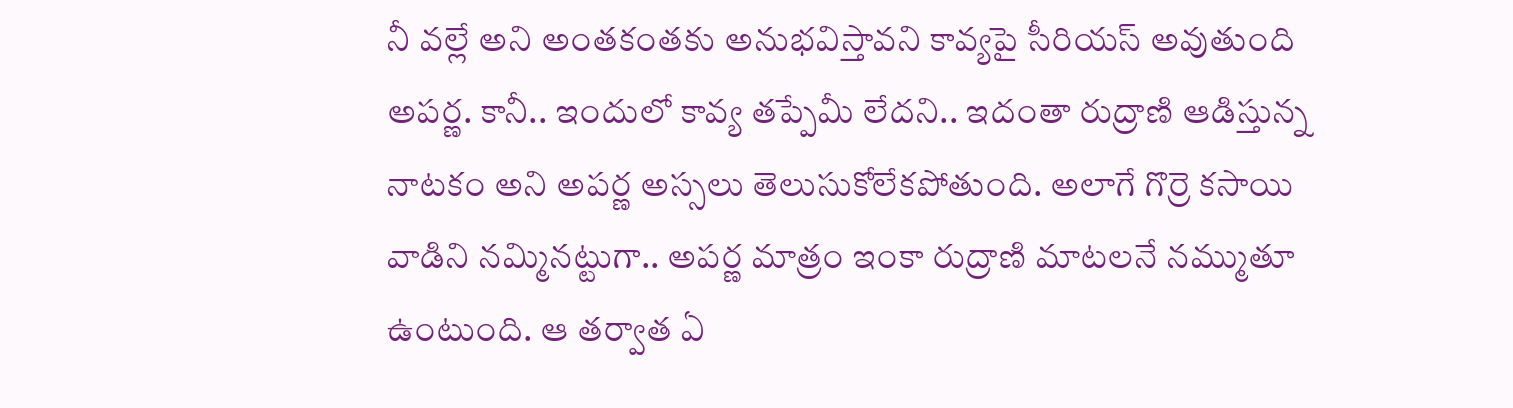నీ వల్లే అని అంతకంతకు అనుభవిస్తావని కావ్యపై సీరియస్ అవుతుంది అపర్ణ. కానీ.. ఇందులో కావ్య తప్పేమీ లేదని.. ఇదంతా రుద్రాణి ఆడిస్తున్న నాటకం అని అపర్ణ అస్సలు తెలుసుకోలేకపోతుంది. అలాగే గొర్రె కసాయి వాడిని నమ్మినట్టుగా.. అపర్ణ మాత్రం ఇంకా రుద్రాణి మాటలనే నమ్ముతూ ఉంటుంది. ఆ తర్వాత ఏ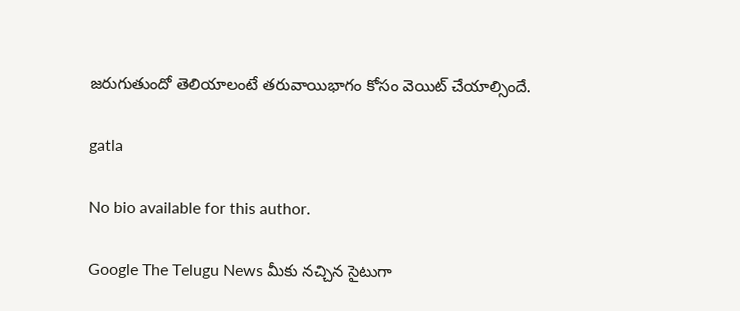జరుగుతుందో తెలియాలంటే తరువాయిభాగం కోసం వెయిట్ చేయాల్సిందే.

gatla

No bio available for this author.

Google The Telugu News మీకు నచ్చిన సైటుగా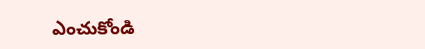ఎంచుకోండి